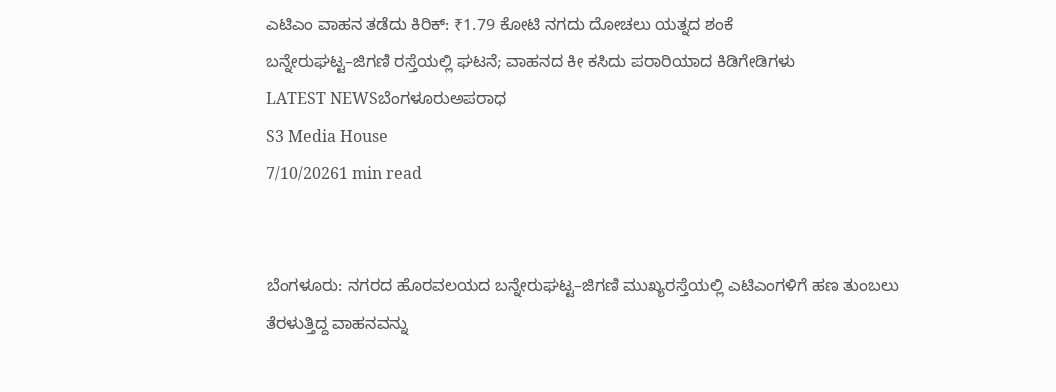ಎಟಿಎಂ ವಾಹನ ತಡೆದು ಕಿರಿಕ್: ₹1.79 ಕೋಟಿ ನಗದು ದೋಚಲು ಯತ್ನದ ಶಂಕೆ
ಬನ್ನೇರುಘಟ್ಟ–ಜಿಗಣಿ ರಸ್ತೆಯಲ್ಲಿ ಘಟನೆ; ವಾಹನದ ಕೀ ಕಸಿದು ಪರಾರಿಯಾದ ಕಿಡಿಗೇಡಿಗಳು
LATEST NEWSಬೆಂಗಳೂರುಅಪರಾಧ
S3 Media House
7/10/20261 min read


ಬೆಂಗಳೂರು: ನಗರದ ಹೊರವಲಯದ ಬನ್ನೇರುಘಟ್ಟ–ಜಿಗಣಿ ಮುಖ್ಯರಸ್ತೆಯಲ್ಲಿ ಎಟಿಎಂಗಳಿಗೆ ಹಣ ತುಂಬಲು ತೆರಳುತ್ತಿದ್ದ ವಾಹನವನ್ನು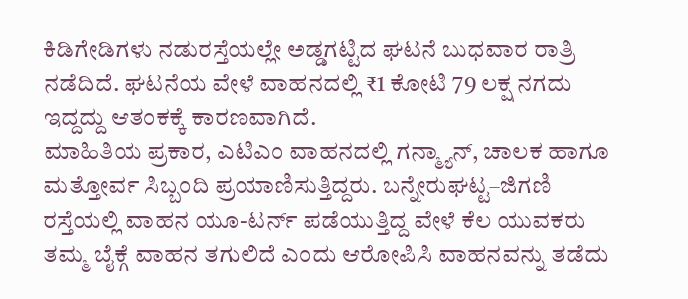ಕಿಡಿಗೇಡಿಗಳು ನಡುರಸ್ತೆಯಲ್ಲೇ ಅಡ್ಡಗಟ್ಟಿದ ಘಟನೆ ಬುಧವಾರ ರಾತ್ರಿ ನಡೆದಿದೆ. ಘಟನೆಯ ವೇಳೆ ವಾಹನದಲ್ಲಿ ₹1 ಕೋಟಿ 79 ಲಕ್ಷ ನಗದು ಇದ್ದದ್ದು ಆತಂಕಕ್ಕೆ ಕಾರಣವಾಗಿದೆ.
ಮಾಹಿತಿಯ ಪ್ರಕಾರ, ಎಟಿಎಂ ವಾಹನದಲ್ಲಿ ಗನ್ಮ್ಯಾನ್, ಚಾಲಕ ಹಾಗೂ ಮತ್ತೋರ್ವ ಸಿಬ್ಬಂದಿ ಪ್ರಯಾಣಿಸುತ್ತಿದ್ದರು. ಬನ್ನೇರುಘಟ್ಟ–ಜಿಗಣಿ ರಸ್ತೆಯಲ್ಲಿ ವಾಹನ ಯೂ-ಟರ್ನ್ ಪಡೆಯುತ್ತಿದ್ದ ವೇಳೆ ಕೆಲ ಯುವಕರು ತಮ್ಮ ಬೈಕ್ಗೆ ವಾಹನ ತಗುಲಿದೆ ಎಂದು ಆರೋಪಿಸಿ ವಾಹನವನ್ನು ತಡೆದು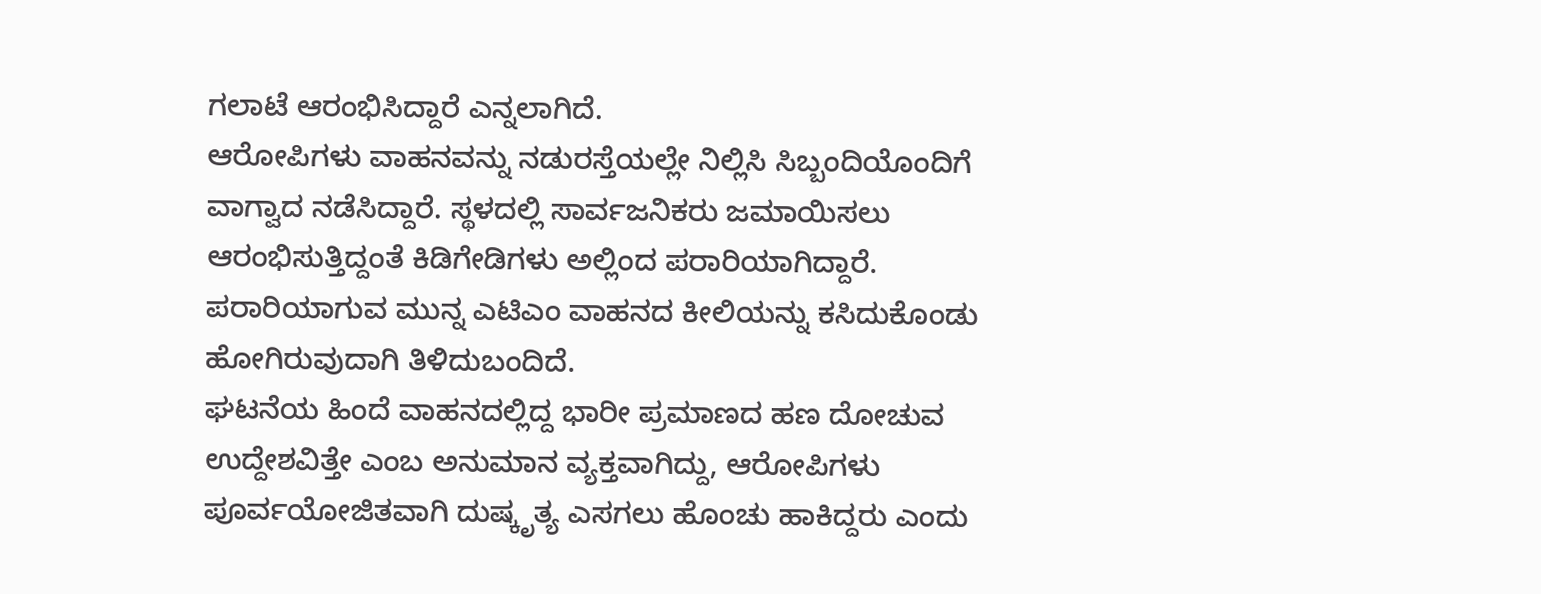ಗಲಾಟೆ ಆರಂಭಿಸಿದ್ದಾರೆ ಎನ್ನಲಾಗಿದೆ.
ಆರೋಪಿಗಳು ವಾಹನವನ್ನು ನಡುರಸ್ತೆಯಲ್ಲೇ ನಿಲ್ಲಿಸಿ ಸಿಬ್ಬಂದಿಯೊಂದಿಗೆ ವಾಗ್ವಾದ ನಡೆಸಿದ್ದಾರೆ. ಸ್ಥಳದಲ್ಲಿ ಸಾರ್ವಜನಿಕರು ಜಮಾಯಿಸಲು ಆರಂಭಿಸುತ್ತಿದ್ದಂತೆ ಕಿಡಿಗೇಡಿಗಳು ಅಲ್ಲಿಂದ ಪರಾರಿಯಾಗಿದ್ದಾರೆ. ಪರಾರಿಯಾಗುವ ಮುನ್ನ ಎಟಿಎಂ ವಾಹನದ ಕೀಲಿಯನ್ನು ಕಸಿದುಕೊಂಡು ಹೋಗಿರುವುದಾಗಿ ತಿಳಿದುಬಂದಿದೆ.
ಘಟನೆಯ ಹಿಂದೆ ವಾಹನದಲ್ಲಿದ್ದ ಭಾರೀ ಪ್ರಮಾಣದ ಹಣ ದೋಚುವ ಉದ್ದೇಶವಿತ್ತೇ ಎಂಬ ಅನುಮಾನ ವ್ಯಕ್ತವಾಗಿದ್ದು, ಆರೋಪಿಗಳು ಪೂರ್ವಯೋಜಿತವಾಗಿ ದುಷ್ಕೃತ್ಯ ಎಸಗಲು ಹೊಂಚು ಹಾಕಿದ್ದರು ಎಂದು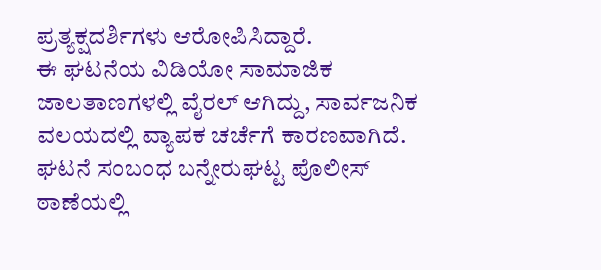ಪ್ರತ್ಯಕ್ಷದರ್ಶಿಗಳು ಆರೋಪಿಸಿದ್ದಾರೆ.
ಈ ಘಟನೆಯ ವಿಡಿಯೋ ಸಾಮಾಜಿಕ ಜಾಲತಾಣಗಳಲ್ಲಿ ವೈರಲ್ ಆಗಿದ್ದು, ಸಾರ್ವಜನಿಕ ವಲಯದಲ್ಲಿ ವ್ಯಾಪಕ ಚರ್ಚೆಗೆ ಕಾರಣವಾಗಿದೆ.
ಘಟನೆ ಸಂಬಂಧ ಬನ್ನೇರುಘಟ್ಟ ಪೊಲೀಸ್ ಠಾಣೆಯಲ್ಲಿ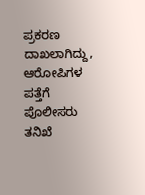ಪ್ರಕರಣ ದಾಖಲಾಗಿದ್ದು, ಆರೋಪಿಗಳ ಪತ್ತೆಗೆ ಪೊಲೀಸರು ತನಿಖೆ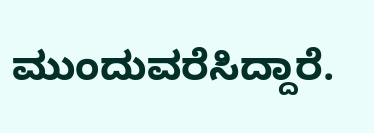ಮುಂದುವರೆಸಿದ್ದಾರೆ.